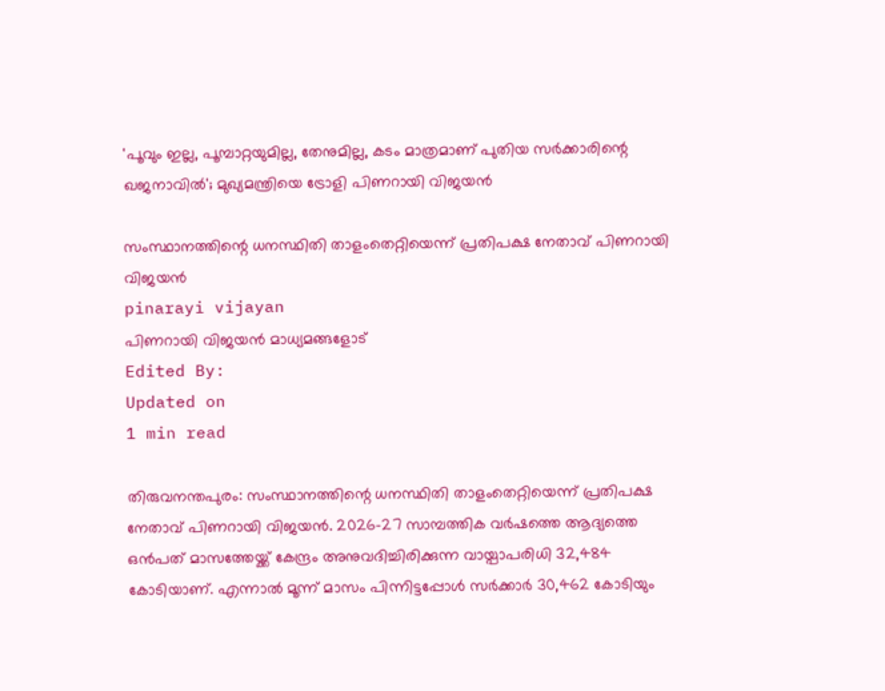'പൂവും ഇല്ല, പൂമ്പാറ്റയുമില്ല, തേനുമില്ല, കടം മാത്രമാണ് പുതിയ സര്‍ക്കാരിന്റെ ഖജനാവില്‍'; മുഖ്യമന്ത്രിയെ ട്രോളി പിണറായി വിജയന്‍

സംസ്ഥാനത്തിന്റെ ധനസ്ഥിതി താളംതെറ്റിയെന്ന് പ്രതിപക്ഷ നേതാവ് പിണറായി വിജയന്‍
pinarayi vijayan
പിണറായി വിജയൻ മാധ്യമങ്ങളോട്
Edited By:
Updated on
1 min read

തിരുവനന്തപുരം: സംസ്ഥാനത്തിന്റെ ധനസ്ഥിതി താളംതെറ്റിയെന്ന് പ്രതിപക്ഷ നേതാവ് പിണറായി വിജയന്‍. 2026-27 സാമ്പത്തിക വര്‍ഷത്തെ ആദ്യത്തെ ഒന്‍പത് മാസത്തേയ്ക്ക് കേന്ദ്രം അനുവദിച്ചിരിക്കുന്ന വായ്പാപരിധി 32,484 കോടിയാണ്. എന്നാല്‍ മൂന്ന് മാസം പിന്നിട്ടപ്പോള്‍ സര്‍ക്കാര്‍ 30,462 കോടിയും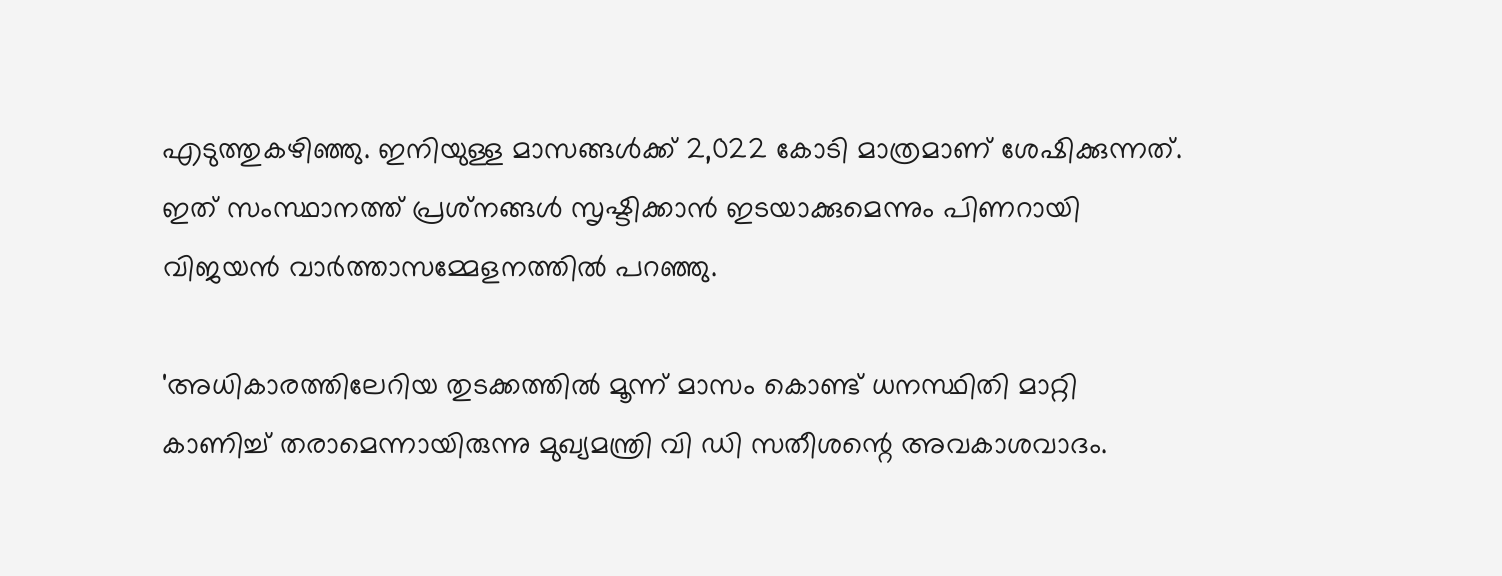എടുത്തുകഴിഞ്ഞു. ഇനിയുള്ള മാസങ്ങള്‍ക്ക് 2,022 കോടി മാത്രമാണ് ശേഷിക്കുന്നത്. ഇത് സംസ്ഥാനത്ത് പ്രശ്‌നങ്ങള്‍ സൃഷ്ടിക്കാന്‍ ഇടയാക്കുമെന്നും പിണറായി വിജയന്‍ വാര്‍ത്താസമ്മേളനത്തില്‍ പറഞ്ഞു.

'അധികാരത്തിലേറിയ തുടക്കത്തില്‍ മൂന്ന് മാസം കൊണ്ട് ധനസ്ഥിതി മാറ്റി കാണിച്ച് തരാമെന്നായിരുന്നു മുഖ്യമന്ത്രി വി ഡി സതീശന്റെ അവകാശവാദം.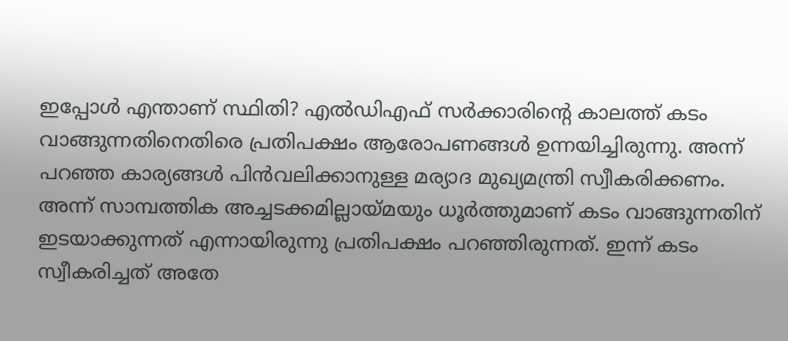ഇപ്പോള്‍ എന്താണ് സ്ഥിതി? എല്‍ഡിഎഫ് സര്‍ക്കാരിന്റെ കാലത്ത് കടം വാങ്ങുന്നതിനെതിരെ പ്രതിപക്ഷം ആരോപണങ്ങള്‍ ഉന്നയിച്ചിരുന്നു. അന്ന് പറഞ്ഞ കാര്യങ്ങള്‍ പിന്‍വലിക്കാനുള്ള മര്യാദ മുഖ്യമന്ത്രി സ്വീകരിക്കണം. അന്ന് സാമ്പത്തിക അച്ചടക്കമില്ലായ്മയും ധൂര്‍ത്തുമാണ് കടം വാങ്ങുന്നതിന് ഇടയാക്കുന്നത് എന്നായിരുന്നു പ്രതിപക്ഷം പറഞ്ഞിരുന്നത്. ഇന്ന് കടം സ്വീകരിച്ചത് അതേ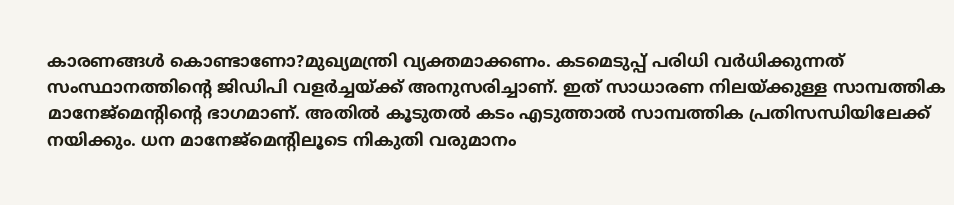കാരണങ്ങള്‍ കൊണ്ടാണോ?മുഖ്യമന്ത്രി വ്യക്തമാക്കണം. കടമെടുപ്പ് പരിധി വര്‍ധിക്കുന്നത് സംസ്ഥാനത്തിന്റെ ജിഡിപി വളര്‍ച്ചയ്ക്ക് അനുസരിച്ചാണ്. ഇത് സാധാരണ നിലയ്ക്കുള്ള സാമ്പത്തിക മാനേജ്‌മെന്റിന്റെ ഭാഗമാണ്. അതില്‍ കൂടുതല്‍ കടം എടുത്താല്‍ സാമ്പത്തിക പ്രതിസന്ധിയിലേക്ക് നയിക്കും. ധന മാനേജ്‌മെന്റിലൂടെ നികുതി വരുമാനം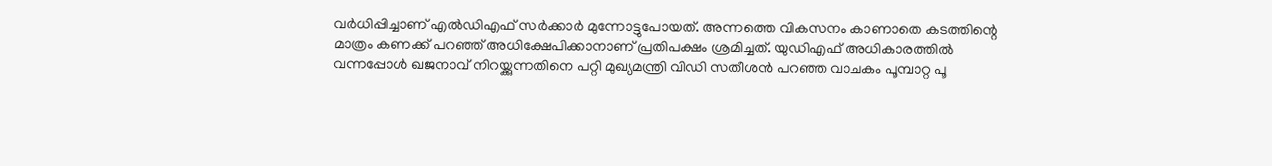വര്‍ധിപ്പിച്ചാണ് എല്‍ഡിഎഫ് സര്‍ക്കാര്‍ മുന്നോട്ടുപോയത്. അന്നത്തെ വികസനം കാണാതെ കടത്തിന്റെ മാത്രം കണക്ക് പറഞ്ഞ് അധിക്ഷേപിക്കാനാണ് പ്രതിപക്ഷം ശ്രമിച്ചത്. യുഡിഎഫ് അധികാരത്തില്‍ വന്നപ്പോള്‍ ഖജനാവ് നിറയ്ക്കുന്നതിനെ പറ്റി മുഖ്യമന്ത്രി വിഡി സതീശന്‍ പറഞ്ഞ വാചകം പൂമ്പാറ്റ പൂ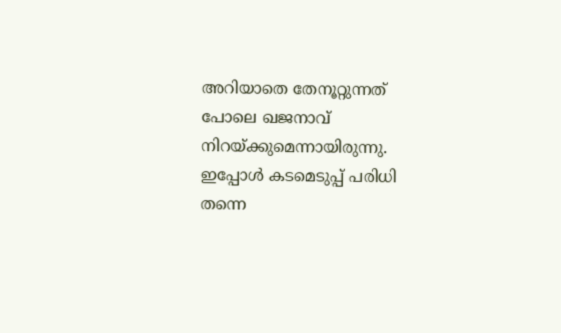അറിയാതെ തേനൂറ്റുന്നത് പോലെ ഖജനാവ് നിറയ്ക്കുമെന്നായിരുന്നു. ഇപ്പോള്‍ കടമെടുപ്പ് പരിധി തന്നെ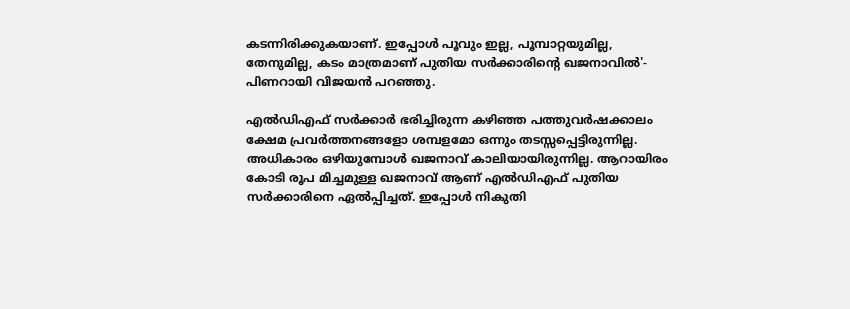കടന്നിരിക്കുകയാണ്. ഇപ്പോള്‍ പൂവും ഇല്ല, പൂമ്പാറ്റയുമില്ല, തേനുമില്ല, കടം മാത്രമാണ് പുതിയ സര്‍ക്കാരിന്റെ ഖജനാവില്‍'- പിണറായി വിജയന്‍ പറഞ്ഞു.

എല്‍ഡിഎഫ് സര്‍ക്കാര്‍ ഭരിച്ചിരുന്ന കഴിഞ്ഞ പത്തുവര്‍ഷക്കാലം ക്ഷേമ പ്രവര്‍ത്തനങ്ങളോ ശമ്പളമോ ഒന്നും തടസ്സപ്പെട്ടിരുന്നില്ല. അധികാരം ഒഴിയുമ്പോള്‍ ഖജനാവ് കാലിയായിരുന്നില്ല. ആറായിരം കോടി രൂപ മിച്ചമുള്ള ഖജനാവ് ആണ് എല്‍ഡിഎഫ് പുതിയ സര്‍ക്കാരിനെ ഏല്‍പ്പിച്ചത്. ഇപ്പോള്‍ നികുതി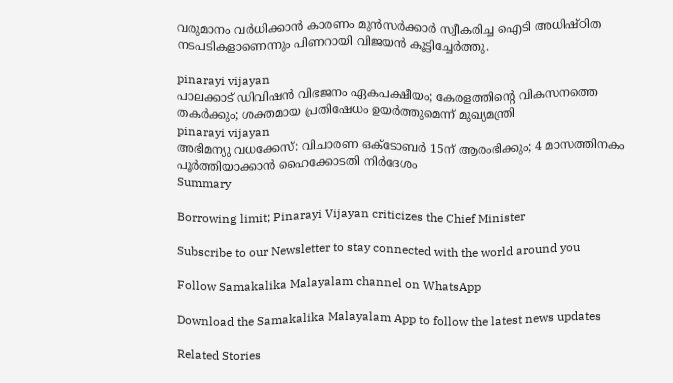വരുമാനം വര്‍ധിക്കാന്‍ കാരണം മുന്‍സര്‍ക്കാര്‍ സ്വീകരിച്ച ഐടി അധിഷ്ഠിത നടപടികളാണെന്നും പിണറായി വിജയന്‍ കൂട്ടിച്ചേര്‍ത്തു.

pinarayi vijayan
പാലക്കാട് ഡിവിഷൻ വിഭജനം ഏകപക്ഷീയം; കേരളത്തിന്റെ വികസനത്തെ തകർക്കും; ശക്തമായ പ്രതിഷേധം ഉയർത്തുമെന്ന് മുഖ്യമന്ത്രി
pinarayi vijayan
അഭിമന്യു വധക്കേസ്: വിചാരണ ഒക്ടോബര്‍ 15ന് ആരംഭിക്കും; 4 മാസത്തിനകം പൂര്‍ത്തിയാക്കാന്‍ ഹൈക്കോടതി നിര്‍ദേശം
Summary

Borrowing limit; Pinarayi Vijayan criticizes the Chief Minister

Subscribe to our Newsletter to stay connected with the world around you

Follow Samakalika Malayalam channel on WhatsApp

Download the Samakalika Malayalam App to follow the latest news updates

Related Stories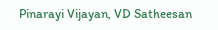Pinarayi Vijayan, VD Satheesan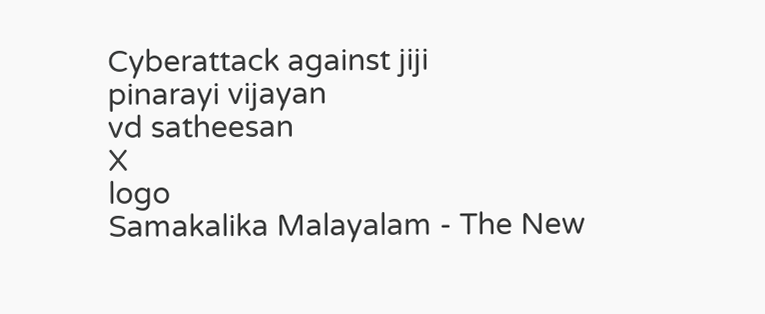Cyberattack against jiji
pinarayi vijayan
vd satheesan
X
logo
Samakalika Malayalam - The New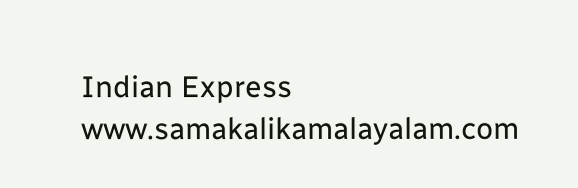Indian Express
www.samakalikamalayalam.com